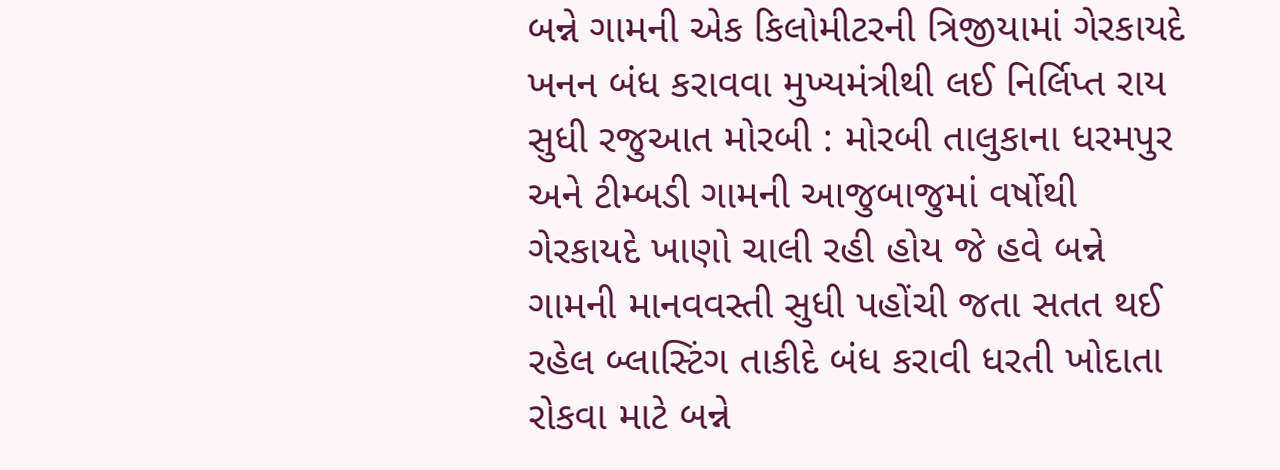બન્ને ગામની એક કિલોમીટરની ત્રિજીયામાં ગેરકાયદે ખનન બંધ કરાવવા મુખ્યમંત્રીથી લઈ નિર્લિપ્ત રાય સુધી રજુઆત મોરબી : મોરબી તાલુકાના ધરમપુર અને ટીમ્બડી ગામની આજુબાજુમાં વર્ષોથી ગેરકાયદે ખાણો ચાલી રહી હોય જે હવે બન્ને ગામની માનવવસ્તી સુધી પહોંચી જતા સતત થઈ રહેલ બ્લાસ્ટિંગ તાકીદે બંધ કરાવી ધરતી ખોદાતા રોકવા માટે બન્ને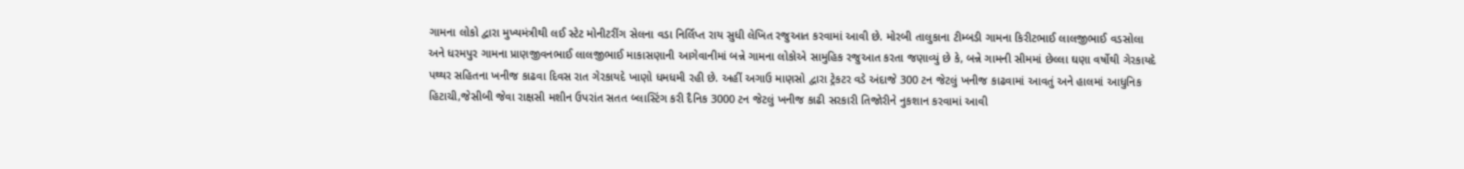ગામના લોકો દ્વારા મુખ્યમંત્રીથી લઈ સ્ટેટ મોનીટરીંગ સેલના વડા નિર્લિપ્ત રાય સુધી લેખિત રજુઆત કરવામાં આવી છે. મોરબી તાલુકાના ટીમ્બડી ગામના કિરીટભાઈ લાલજીભાઈ વડસોલા અને ધરમપુર ગામના પ્રાણજીવનભાઈ લાલજીભાઈ માકાસણાની આગેવાનીમાં બન્ને ગામના લોકોએ સામુહિક રજુઆત કરતા જણાવ્યું છે કે, બન્ને ગામની સીમમાં છેલ્લા ઘણા વર્ષોથી ગેરકાયદે પથ્થર સહિતના ખનીજ કાઢવા દિવસ રાત ગેરકાયદે ખાણો ધમધમી રહી છે. અહીં અગાઉ માણસો દ્વારા ટ્રેકટર વડે અંદાજે 300 ટન જેટલું ખનીજ કાઢવામાં આવતું અને હાલમાં આધુનિક હિટાચી,જેસીબી જેવા રાક્ષસી મશીન ઉપરાંત સતત બ્લાસ્ટિંગ કરી દૈનિક 3000 ટન જેટલું ખનીજ કાઢી સરકારી તિજોરીને નુકશાન કરવામાં આવી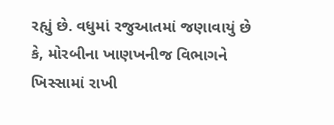રહ્યું છે. વધુમાં રજુઆતમાં જણાવાયું છે કે, મોરબીના ખાણખનીજ વિભાગને ખિસ્સામાં રાખી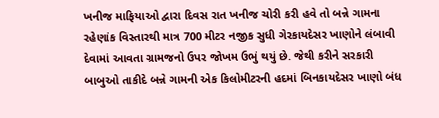ખનીજ માફિયાઓ દ્વારા દિવસ રાત ખનીજ ચોરી કરી હવે તો બન્ને ગામના રહેણાંક વિસ્તારથી માત્ર 700 મીટર નજીક સુધી ગેરકાયદેસર ખાણોને લંબાવી દેવામાં આવતા ગ્રામજનો ઉપર જોખમ ઉભું થયું છે. જેથી કરીને સરકારી બાબુઓ તાકીદે બન્ને ગામની એક કિલોમીટરની હદમાં બિનકાયદેસર ખાણો બંધ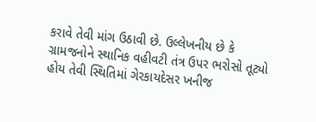કરાવે તેવી માંગ ઉઠાવી છે. ઉલ્લેખનીય છે કે ગ્રામજનોને સ્થાનિક વહીવટી તંત્ર ઉપર ભરોસો તૂટ્યો હોય તેવી સ્થિતિમાં ગેરકાયદેસર ખનીજ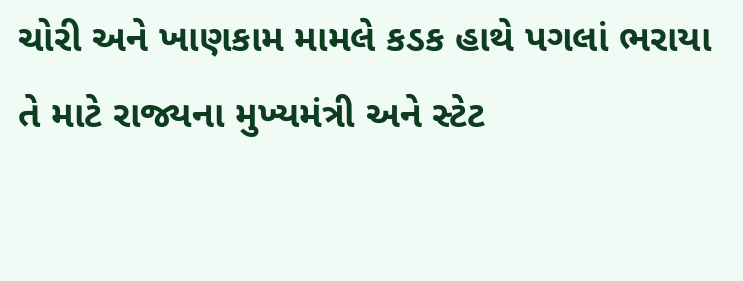ચોરી અને ખાણકામ મામલે કડક હાથે પગલાં ભરાયા તે માટે રાજ્યના મુખ્યમંત્રી અને સ્ટેટ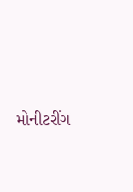મોનીટરીંગ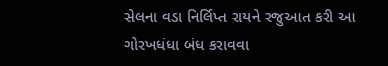સેલના વડા નિર્લિપ્ત રાયને રજુઆત કરી આ ગોરખધંધા બંધ કરાવવા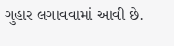ગુહાર લગાવવામાં આવી છે.